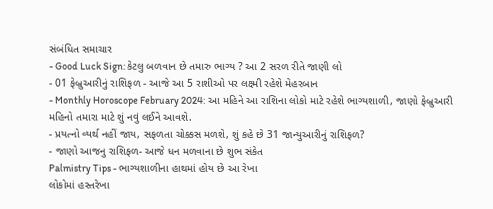સંબંધિત સમાચાર
- Good Luck Sign: કેટલુ બળવાન છે તમારુ ભાગ્ય ? આ 2 સરળ રીતે જાણી લો
- 01 ફેબ્રુઆરીનું રાશિફળ - આજે આ 5 રાશીઓ પર લક્ષ્મી રહેશે મેહરબાન
- Monthly Horoscope February 2024: આ મહિને આ રાશિના લોકો માટે રહેશે ભાગ્યશાળી, જાણો ફેબ્રુઆરી મહિનો તમારા માટે શું નવું લઈને આવશે.
- પ્રયત્નો વ્યર્થ નહીં જાય, સફળતા ચોક્કસ મળશે, શું કહે છે 31 જાન્યુઆરીનું રાશિફળ?
- જાણો આજનુ રાશિફળ- આજે ધન મળવાના છે શુભ સંકેત
Palmistry Tips - ભાગ્યશાળીના હાથમાં હોય છે આ રેખા
લોકોમાં હસ્તરેખા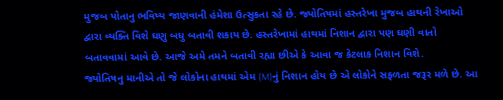મુજબ પોતાનુ ભવિષ્ય જાણવાની હંમેશા ઉત્સુકતા રહે છે. જ્યોતિષમાં હસ્તરેખા મુજબ હાથની રેખાઓ દ્વારા વ્યક્તિ વિશે ઘણુ બધુ બતાવી શકાય છે. હસ્તરેખામાં હાથમાં નિશાન દ્વારા પણ ઘણી વાતો બતાવવામાં આવે છે. આજે અમે તમને બતાવી રહ્યા છીએ કે આવા જ કેટલાક નિશાન વિશે.
જ્યોતિષનુ માનીએ તો જે લોકોના હાથમાં એમ (M)નું નિશાન હોય છે એ લોકોને સફળતા જરૂર મળે છે. આ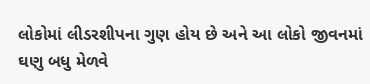લોકોમાં લીડરશીપના ગુણ હોય છે અને આ લોકો જીવનમાં ઘણુ બધુ મેળવે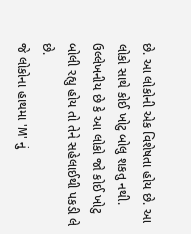છે. આ લોકોની એક વિશેષતા હોય છે. આ લોકો સાથે કોઈ ખોટુ બોલુ શકતુ નથી. ઉલ્લેખનીય છે કે આ લોકો જો કોઈ ખોટુ બોલી રહ્યુ હોય તો તેને સહેલાઈથી પકડી લે છે.
જે લોકોના હાથમા 'M' નું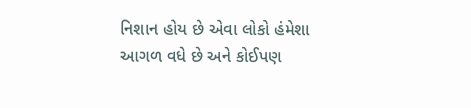નિશાન હોય છે એવા લોકો હંમેશા આગળ વધે છે અને કોઈપણ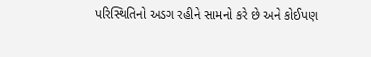પરિસ્થિતિનો અડગ રહીને સામનો કરે છે અને કોઈપણ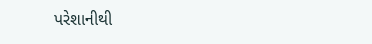પરેશાનીથી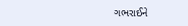ગભરાઈને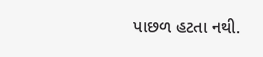પાછળ હટતા નથી.